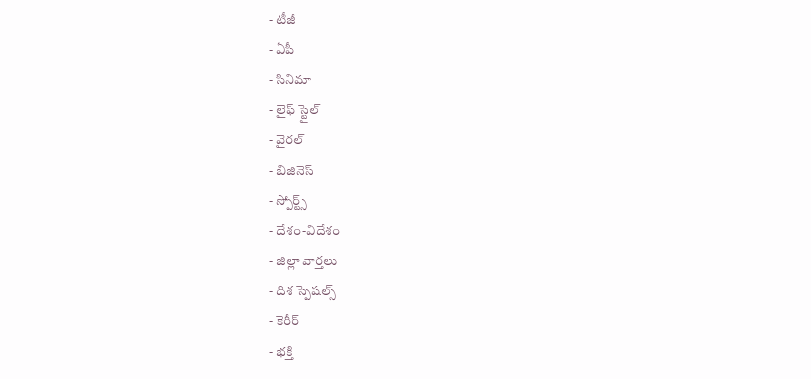- టీజీ
- ఏపీ
- సినిమా
- లైఫ్ స్టైల్
- వైరల్
- బిజినెస్
- స్పోర్ట్స్
- దేశం-విదేశం
- జిల్లా వార్తలు
- దిశ స్పెషల్స్
- కెరీర్
- భక్తి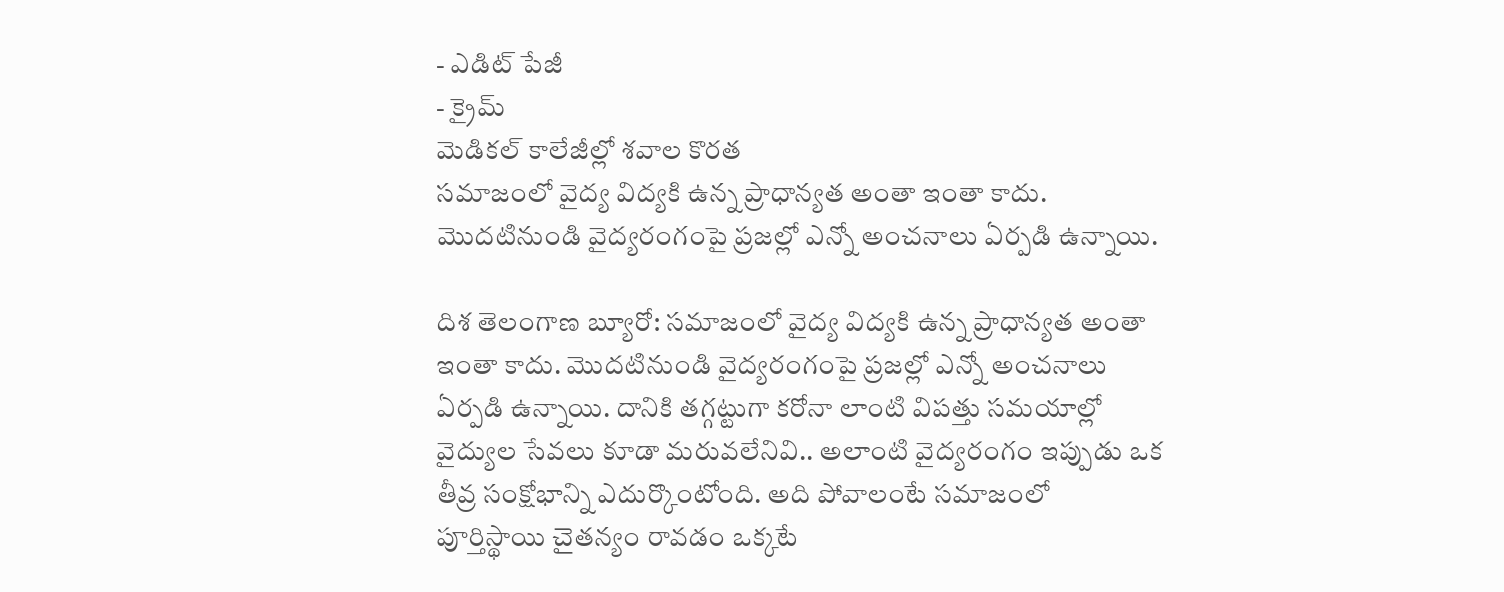- ఎడిట్ పేజీ
- క్రైమ్
మెడికల్ కాలేజీల్లో శవాల కొరత
సమాజంలో వైద్య విద్యకి ఉన్న ప్రాధాన్యత అంతా ఇంతా కాదు. మొదటినుండి వైద్యరంగంపై ప్రజల్లో ఎన్నో అంచనాలు ఏర్పడి ఉన్నాయి.

దిశ తెలంగాణ బ్యూరో: సమాజంలో వైద్య విద్యకి ఉన్న ప్రాధాన్యత అంతా ఇంతా కాదు. మొదటినుండి వైద్యరంగంపై ప్రజల్లో ఎన్నో అంచనాలు ఏర్పడి ఉన్నాయి. దానికి తగ్గట్టుగా కరోనా లాంటి విపత్తు సమయాల్లో వైద్యుల సేవలు కూడా మరువలేనివి.. అలాంటి వైద్యరంగం ఇప్పుడు ఒక తీవ్ర సంక్షోభాన్ని ఎదుర్కొంటోంది. అది పోవాలంటే సమాజంలో పూర్తిస్థాయి చైతన్యం రావడం ఒక్కటే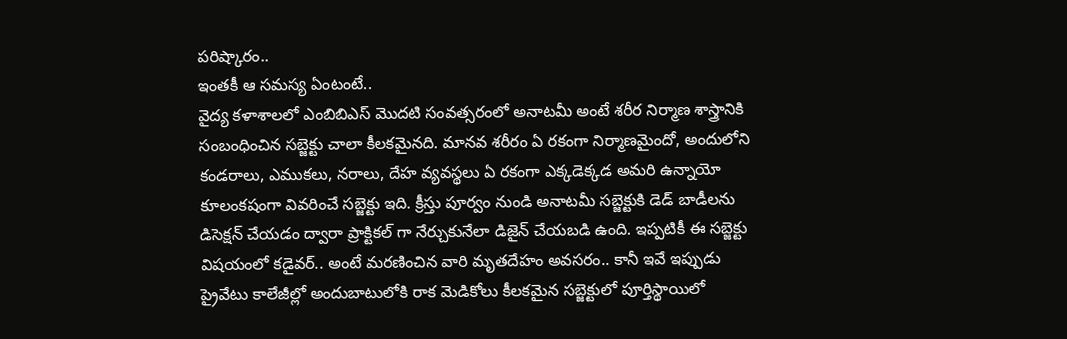పరిష్కారం..
ఇంతకీ ఆ సమస్య ఏంటంటే..
వైద్య కళాశాలలో ఎంబిబిఎస్ మొదటి సంవత్సరంలో అనాటమీ అంటే శరీర నిర్మాణ శాస్త్రానికి సంబంధించిన సబ్జెక్టు చాలా కీలకమైనది. మానవ శరీరం ఏ రకంగా నిర్మాణమైందో, అందులోని కండరాలు, ఎముకలు, నరాలు, దేహ వ్యవస్థలు ఏ రకంగా ఎక్కడెక్కడ అమరి ఉన్నాయో కూలంకషంగా వివరించే సబ్జెక్టు ఇది. క్రీస్తు పూర్వం నుండి అనాటమీ సబ్జెక్టుకి డెడ్ బాడీలను డిసెక్షన్ చేయడం ద్వారా ప్రాక్టికల్ గా నేర్చుకునేలా డిజైన్ చేయబడి ఉంది. ఇప్పటికీ ఈ సబ్జెక్టు విషయంలో కడైవర్.. అంటే మరణించిన వారి మృతదేహం అవసరం.. కానీ ఇవే ఇప్పుడు ప్రైవేటు కాలేజీల్లో అందుబాటులోకి రాక మెడికోలు కీలకమైన సబ్జెక్టులో పూర్తిస్థాయిలో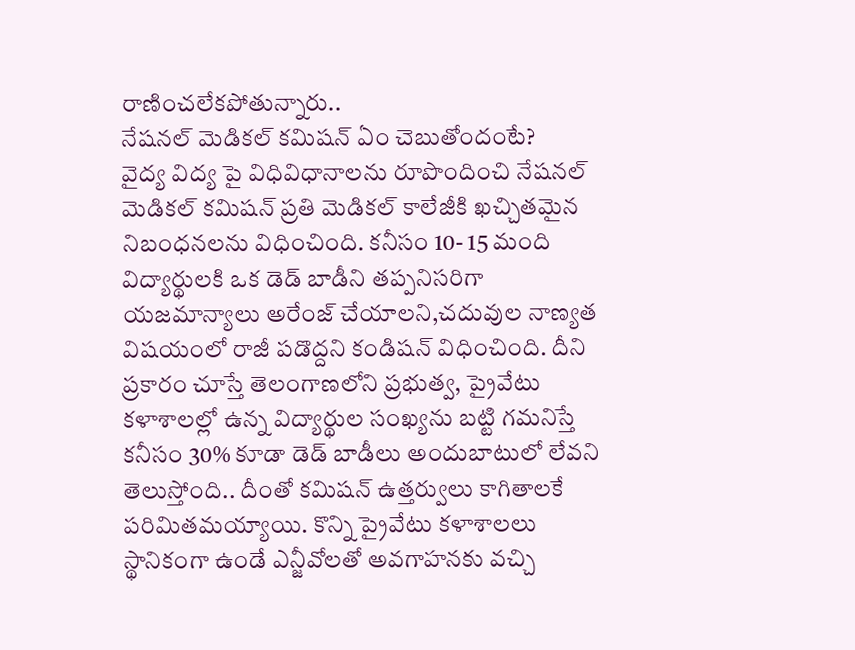రాణించలేకపోతున్నారు..
నేషనల్ మెడికల్ కమిషన్ ఏం చెబుతోందంటే?
వైద్య విద్య పై విధివిధానాలను రూపొందించి నేషనల్ మెడికల్ కమిషన్ ప్రతి మెడికల్ కాలేజీకి ఖచ్చితమైన నిబంధనలను విధించింది. కనీసం 10- 15 మంది విద్యార్థులకి ఒక డెడ్ బాడీని తప్పనిసరిగా యజమాన్యాలు అరేంజ్ చేయాలని,చదువుల నాణ్యత విషయంలో రాజీ పడొద్దని కండిషన్ విధించింది. దీని ప్రకారం చూస్తే తెలంగాణలోని ప్రభుత్వ, ప్రైవేటు కళాశాలల్లో ఉన్న విద్యార్థుల సంఖ్యను బట్టి గమనిస్తే కనీసం 30% కూడా డెడ్ బాడీలు అందుబాటులో లేవని తెలుస్తోంది.. దీంతో కమిషన్ ఉత్తర్వులు కాగితాలకే పరిమితమయ్యాయి. కొన్ని ప్రైవేటు కళాశాలలు స్థానికంగా ఉండే ఎన్జీవోలతో అవగాహనకు వచ్చి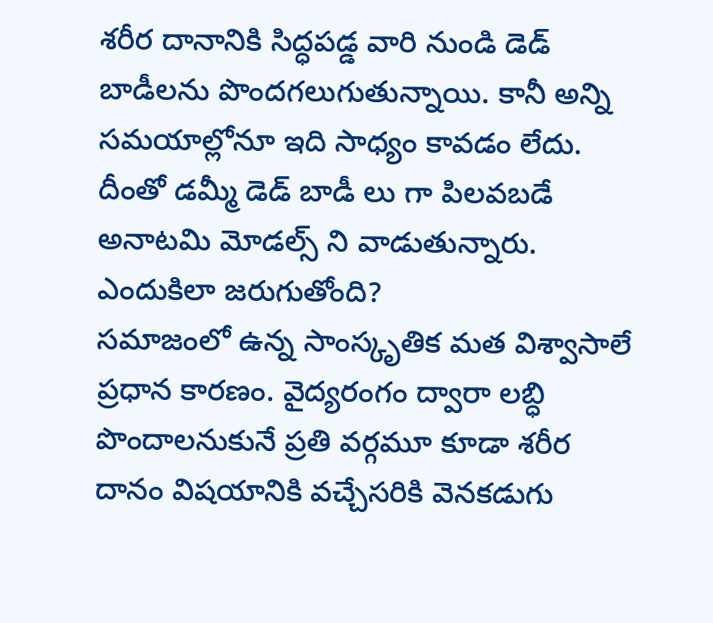శరీర దానానికి సిద్ధపడ్డ వారి నుండి డెడ్ బాడీలను పొందగలుగుతున్నాయి. కానీ అన్ని సమయాల్లోనూ ఇది సాధ్యం కావడం లేదు. దీంతో డమ్మీ డెడ్ బాడీ లు గా పిలవబడే అనాటమి మోడల్స్ ని వాడుతున్నారు.
ఎందుకిలా జరుగుతోంది?
సమాజంలో ఉన్న సాంస్కృతిక మత విశ్వాసాలే ప్రధాన కారణం. వైద్యరంగం ద్వారా లబ్ధి పొందాలనుకునే ప్రతి వర్గమూ కూడా శరీర దానం విషయానికి వచ్చేసరికి వెనకడుగు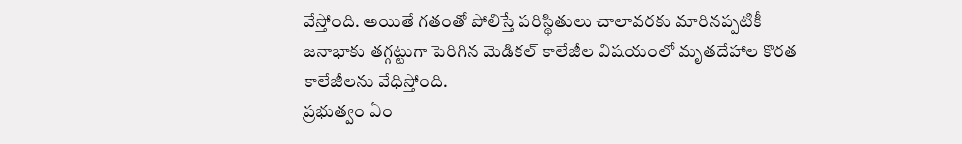వేస్తోంది. అయితే గతంతో పోలిస్తే పరిస్థితులు చాలావరకు మారినప్పటికీ జనాభాకు తగ్గట్టుగా పెరిగిన మెడికల్ కాలేజీల విషయంలో మృతదేహాల కొరత కాలేజీలను వేధిస్తోంది.
ప్రభుత్వం ఏం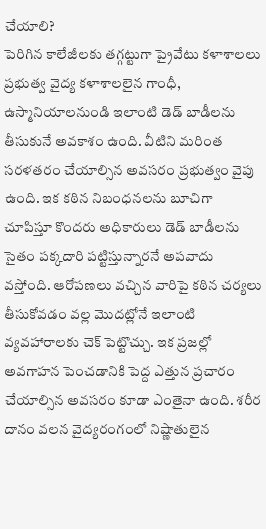చేయాలి?
పెరిగిన కాలేజీలకు తగ్గట్టుగా ప్రైవేటు కళాశాలలు ప్రభుత్వ వైద్య కళాశాలలైన గాంధీ, ఉస్మానియాలనుండి ఇలాంటి డెడ్ బాడీలను తీసుకునే అవకాశం ఉంది. వీటిని మరింత సరళతరం చేయాల్సిన అవసరం ప్రభుత్వం వైపు ఉంది. ఇక కఠిన నిబంధనలను బూచిగా చూపిస్తూ కొందరు అధికారులు డెడ్ బాడీలను సైతం పక్కదారి పట్టిస్తున్నారనే అపవాదు వస్తోంది. ఆరోపణలు వచ్చిన వారిపై కఠిన చర్యలు తీసుకోవడం వల్ల మొదట్లోనే ఇలాంటి వ్యవహారాలకు చెక్ పెట్టొచ్చు. ఇక ప్రజల్లో అవగాహన పెంచడానికి పెద్ద ఎత్తున ప్రచారం చేయాల్సిన అవసరం కూడా ఎంతైనా ఉంది. శరీర దానం వలన వైద్యరంగంలో నిష్ణాతులైన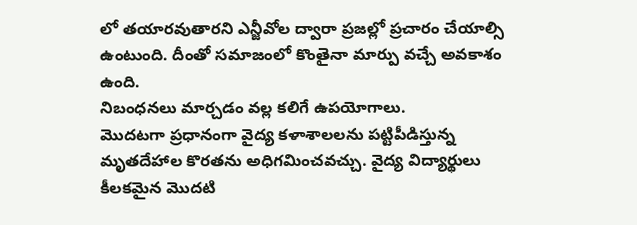లో తయారవుతారని ఎన్జీవోల ద్వారా ప్రజల్లో ప్రచారం చేయాల్సి ఉంటుంది. దీంతో సమాజంలో కొంతైనా మార్పు వచ్చే అవకాశం ఉంది.
నిబంధనలు మార్చడం వల్ల కలిగే ఉపయోగాలు.
మొదటగా ప్రధానంగా వైద్య కళాశాలలను పట్టిపీడిస్తున్న మృతదేహాల కొరతను అధిగమించవచ్చు. వైద్య విద్యార్థులు కీలకమైన మొదటి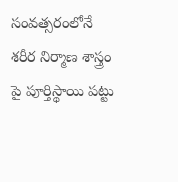సంవత్సరంలోనే శరీర నిర్మాణ శాస్త్రం పై పూర్తిస్థాయి పట్టు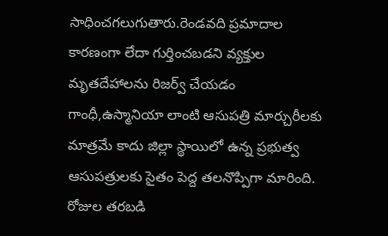సాధించగలుగుతారు.రెండవది ప్రమాదాల కారణంగా లేదా గుర్తించబడని వ్యక్తుల మృతదేహాలను రిజర్వ్ చేయడం గాంధీ,ఉస్మానియా లాంటి ఆసుపత్రి మార్చురీలకు మాత్రమే కాదు జిల్లా స్థాయిలో ఉన్న ప్రభుత్వ ఆసుపత్రులకు సైతం పెద్ద తలనొప్పిగా మారింది. రోజుల తరబడి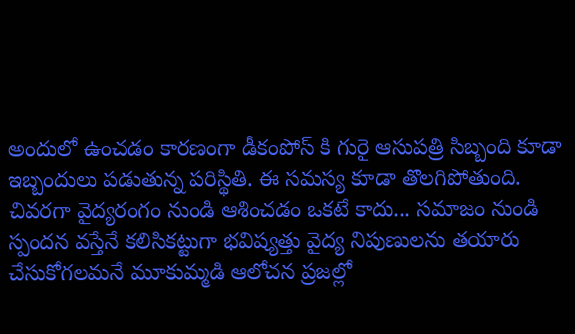అందులో ఉంచడం కారణంగా డీకంపోస్ కి గురై ఆసుపత్రి సిబ్బంది కూడా ఇబ్బందులు పడుతున్న పరిస్థితి. ఈ సమస్య కూడా తొలగిపోతుంది.
చివరగా వైద్యరంగం నుండి ఆశించడం ఒకటే కాదు... సమాజం నుండి స్పందన వస్తేనే కలిసికట్టుగా భవిష్యత్తు వైద్య నిపుణులను తయారు చేసుకోగలమనే మూకుమ్మడి ఆలోచన ప్రజల్లో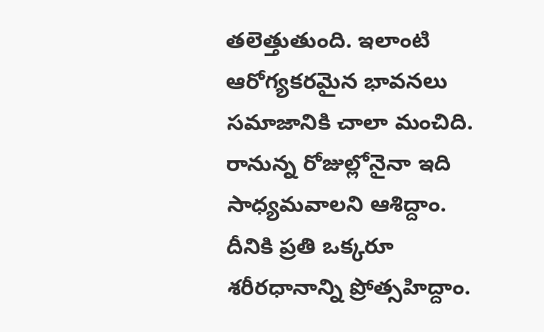తలెత్తుతుంది. ఇలాంటి ఆరోగ్యకరమైన భావనలు సమాజానికి చాలా మంచిది. రానున్న రోజుల్లోనైనా ఇది సాధ్యమవాలని ఆశిద్దాం. దీనికి ప్రతి ఒక్కరూ శరీరధానాన్ని ప్రోత్సహిద్దాం.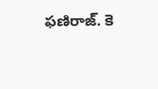ఫణిరాజ్. కె